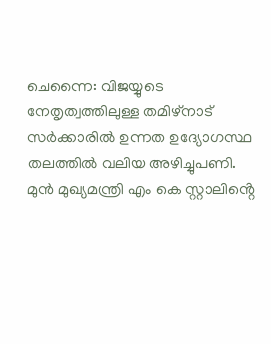ചെന്നൈ: വിജയ്യുടെ നേതൃത്വത്തിലുള്ള തമിഴ്നാട് സർക്കാരിൽ ഉന്നത ഉദ്യോഗസ്ഥ തലത്തിൽ വലിയ അഴിച്ചുപണി. മുൻ മുഖ്യമന്ത്രി എം കെ സ്റ്റാലിൻ്റെ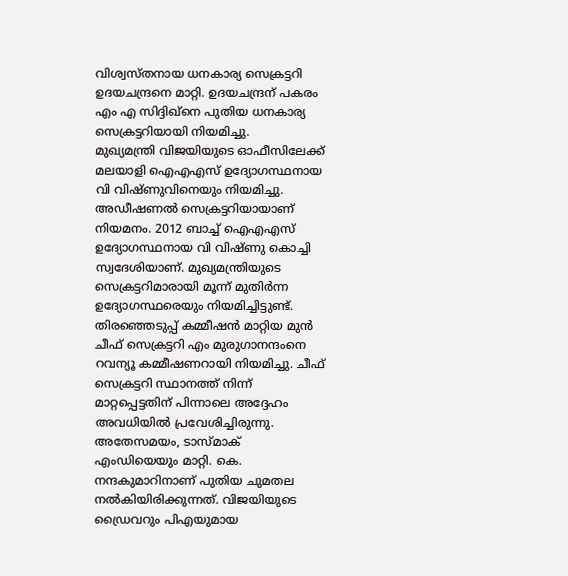വിശ്വസ്തനായ ധനകാര്യ സെക്രട്ടറി ഉദയചന്ദ്രനെ മാറ്റി. ഉദയചന്ദ്രന് പകരം എം എ സിദ്ദിഖ്നെ പുതിയ ധനകാര്യ സെക്രട്ടറിയായി നിയമിച്ചു.
മുഖ്യമന്ത്രി വിജയിയുടെ ഓഫീസിലേക്ക് മലയാളി ഐഎഎസ് ഉദ്യോഗസ്ഥനായ വി വിഷ്ണുവിനെയും നിയമിച്ചു. അഡീഷണൽ സെക്രട്ടറിയായാണ് നിയമനം. 2012 ബാച്ച് ഐഎഎസ് ഉദ്യോഗസ്ഥനായ വി വിഷ്ണു കൊച്ചി സ്വദേശിയാണ്. മുഖ്യമന്ത്രിയുടെ സെക്രട്ടറിമാരായി മൂന്ന് മുതിർന്ന ഉദ്യോഗസ്ഥരെയും നിയമിച്ചിട്ടുണ്ട്.
തിരഞ്ഞെടുപ്പ് കമ്മീഷൻ മാറ്റിയ മുൻ ചീഫ് സെക്രട്ടറി എം മുരുഗാനന്ദംനെ റവന്യൂ കമ്മീഷണറായി നിയമിച്ചു. ചീഫ് സെക്രട്ടറി സ്ഥാനത്ത് നിന്ന് മാറ്റപ്പെട്ടതിന് പിന്നാലെ അദ്ദേഹം അവധിയിൽ പ്രവേശിച്ചിരുന്നു.
അതേസമയം, ടാസ്മാക് എംഡിയെയും മാറ്റി. കെ. നന്ദകുമാറിനാണ് പുതിയ ചുമതല നൽകിയിരിക്കുന്നത്. വിജയിയുടെ ഡ്രൈവറും പിഎയുമായ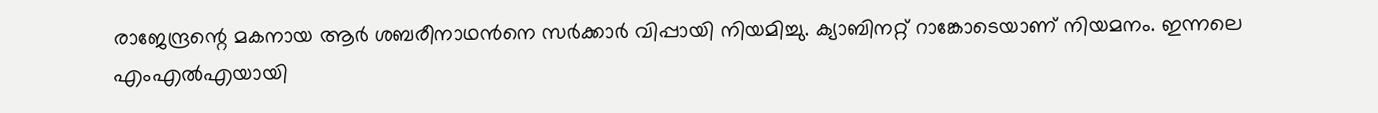രാജേന്ദ്രന്റെ മകനായ ആർ ശബരീനാഥൻനെ സർക്കാർ വിപ്പായി നിയമിച്ചു. ക്യാബിനറ്റ് റാങ്കോടെയാണ് നിയമനം. ഇന്നലെ എംഎൽഎയായി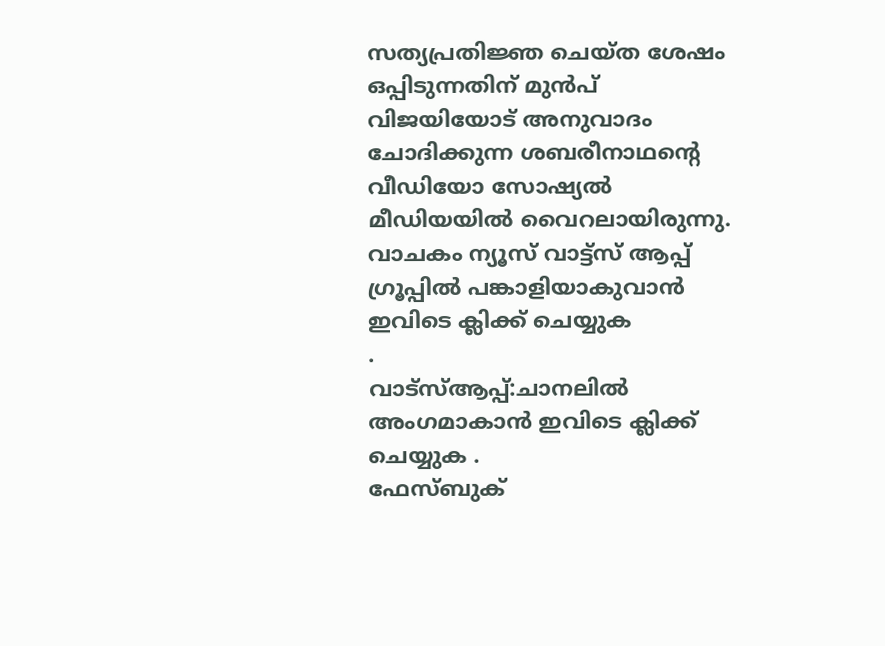സത്യപ്രതിജ്ഞ ചെയ്ത ശേഷം ഒപ്പിടുന്നതിന് മുൻപ് വിജയിയോട് അനുവാദം ചോദിക്കുന്ന ശബരീനാഥന്റെ വീഡിയോ സോഷ്യൽ മീഡിയയിൽ വൈറലായിരുന്നു.
വാചകം ന്യൂസ് വാട്ട്സ് ആപ്പ് ഗ്രൂപ്പിൽ പങ്കാളിയാകുവാൻ
ഇവിടെ ക്ലിക്ക് ചെയ്യുക
.
വാട്സ്ആപ്പ്:ചാനലിൽ അംഗമാകാൻ ഇവിടെ ക്ലിക്ക് ചെയ്യുക .
ഫേസ്ബുക്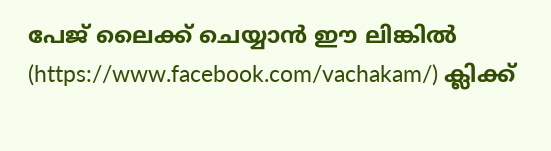പേജ് ലൈക്ക് ചെയ്യാൻ ഈ ലിങ്കിൽ (https://www.facebook.com/vachakam/) ക്ലിക്ക്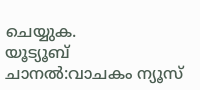ചെയ്യുക.
യൂട്യൂബ് ചാനൽ:വാചകം ന്യൂസ്